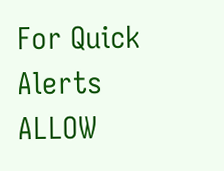For Quick Alerts
ALLOW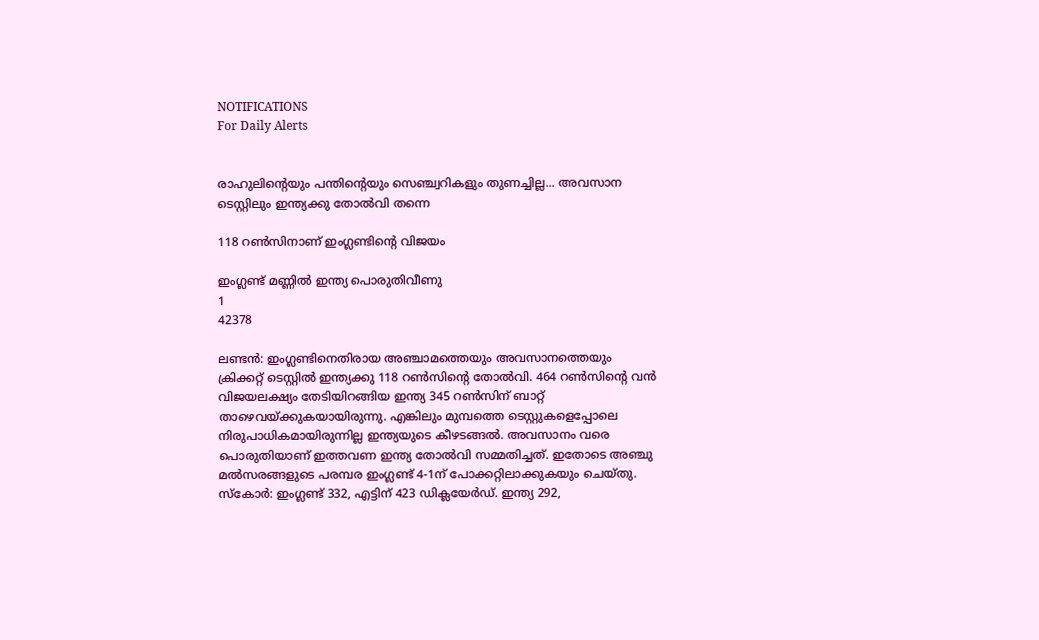NOTIFICATIONS
For Daily Alerts


രാഹുലിന്റെയും പന്തിന്റെയും സെഞ്ച്വറികളും തുണച്ചില്ല... അവസാന ടെസ്റ്റിലും ഇന്ത്യക്കു തോല്‍വി തന്നെ

118 റണ്‍സിനാണ് ഇംഗ്ലണ്ടിന്റെ വിജയം

ഇംഗ്ലണ്ട് മണ്ണിൽ ഇന്ത്യ പൊരുതിവീണു
1
42378

ലണ്ടന്‍: ഇംഗ്ലണ്ടിനെതിരായ അഞ്ചാമത്തെയും അവസാനത്തെയും ക്രിക്കറ്റ് ടെസ്റ്റില്‍ ഇന്ത്യക്കു 118 റണ്‍സിന്റെ തോല്‍വി. 464 റണ്‍സിന്റെ വന്‍ വിജയലക്ഷ്യം തേടിയിറങ്ങിയ ഇന്ത്യ 345 റണ്‍സിന് ബാറ്റ് താഴെവയ്ക്കുകയായിരുന്നു. എങ്കിലും മുമ്പത്തെ ടെസ്റ്റുകളെപ്പോലെ നിരുപാധികമായിരുന്നില്ല ഇന്ത്യയുടെ കീഴടങ്ങല്‍. അവസാനം വരെ പൊരുതിയാണ് ഇത്തവണ ഇന്ത്യ തോല്‍വി സമ്മതിച്ചത്. ഇതോടെ അഞ്ചു മല്‍സരങ്ങളുടെ പരമ്പര ഇംഗ്ലണ്ട് 4-1ന് പോക്കറ്റിലാക്കുകയും ചെയ്തു. സ്‌കോര്‍: ഇംഗ്ലണ്ട് 332, എട്ടിന് 423 ഡിക്ലയേര്‍ഡ്. ഇന്ത്യ 292,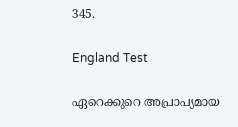345.

England Test

ഏറെക്കുറെ അപ്രാപ്യമായ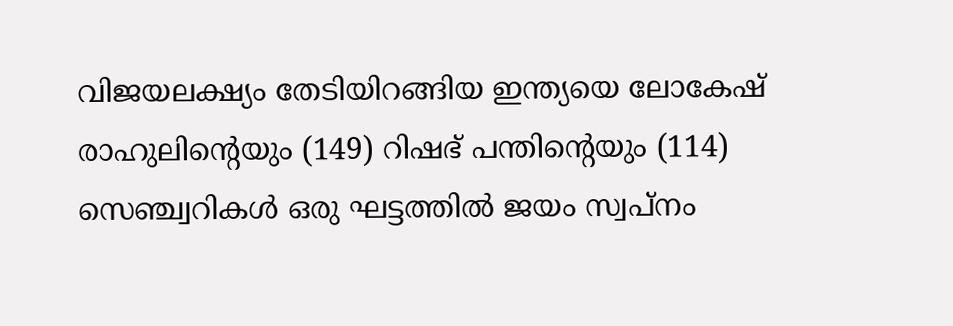വിജയലക്ഷ്യം തേടിയിറങ്ങിയ ഇന്ത്യയെ ലോകേഷ് രാഹുലിന്റെയും (149) റിഷഭ് പന്തിന്റെയും (114) സെഞ്ച്വറികള്‍ ഒരു ഘട്ടത്തില്‍ ജയം സ്വപ്‌നം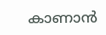കാണാന്‍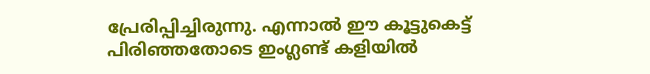പ്രേരിപ്പിച്ചിരുന്നു. എന്നാല്‍ ഈ കൂട്ടുകെട്ട് പിരിഞ്ഞതോടെ ഇംഗ്ലണ്ട് കളിയില്‍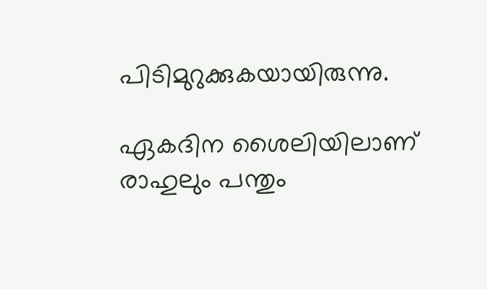പിടിമുറുക്കുകയായിരുന്നു.

ഏകദിന ശൈലിയിലാണ് രാഹുലും പന്തും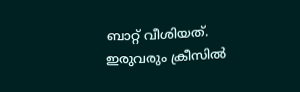ബാറ്റ് വീശിയത്. ഇരുവരും ക്രീസില്‍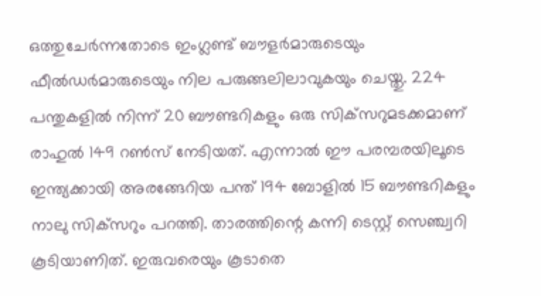ഒത്തുചേര്‍ന്നതോടെ ഇംഗ്ലണ്ട് ബൗളര്‍മാരുടെയും ഫീല്‍ഡര്‍മാരുടെയും നില പരുങ്ങലിലാവുകയും ചെയ്തു. 224 പന്തുകളില്‍ നിന്ന് 20 ബൗണ്ടറികളും ഒരു സിക്‌സറുമടക്കമാണ് രാഹുല്‍ 149 റണ്‍സ് നേടിയത്. എന്നാല്‍ ഈ പരമ്പരയിലൂടെ ഇന്ത്യക്കായി അരങ്ങേറിയ പന്ത് 194 ബോളില്‍ 15 ബൗണ്ടറികളും നാലു സിക്‌സറും പറത്തി. താരത്തിന്റെ കന്നി ടെസ്റ്റ് സെഞ്ച്വറി കൂടിയാണിത്. ഇരുവരെയും കൂടാതെ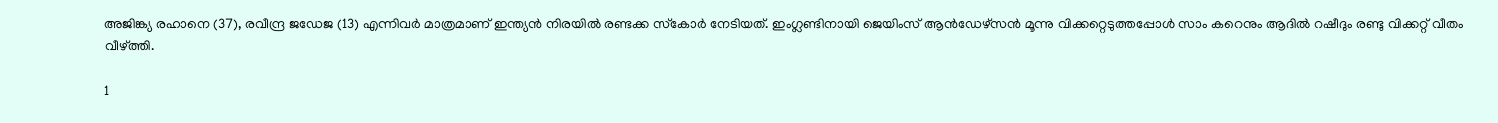അജിങ്ക്യ രഹാനെ (37), രവീന്ദ്ര ജഡേജ (13) എന്നിവര്‍ മാത്രമാണ് ഇന്ത്യന്‍ നിരയില്‍ രണ്ടക്ക സ്‌കോര്‍ നേടിയത്. ഇംഗ്ലണ്ടിനായി ജെയിംസ് ആന്‍ഡേഴ്‌സന്‍ മൂന്നു വിക്കറ്റെടുത്തപ്പോള്‍ സാം കറെനും ആദില്‍ റഷീദും രണ്ടു വിക്കറ്റ് വീതം വീഴ്ത്തി.

1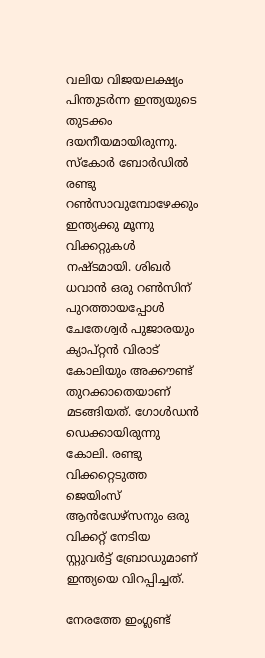വലിയ വിജയലക്ഷ്യം പിന്തുടര്‍ന്ന ഇന്ത്യയുടെ തുടക്കം ദയനീയമായിരുന്നു. സ്‌കോര്‍ ബോര്‍ഡില്‍ രണ്ടു റണ്‍സാവുമ്പോഴേക്കും ഇന്ത്യക്കു മൂന്നു വിക്കറ്റുകള്‍ നഷ്ടമായി. ശിഖര്‍ ധവാന്‍ ഒരു റണ്‍സിന് പുറത്തായപ്പോള്‍ ചേതേശ്വര്‍ പുജാരയും ക്യാപ്റ്റന്‍ വിരാട് കോലിയും അക്കൗണ്ട് തുറക്കാതെയാണ് മടങ്ങിയത്. ഗോള്‍ഡന്‍ ഡെക്കായിരുന്നു കോലി. രണ്ടു വിക്കറ്റെടുത്ത ജെയിംസ് ആന്‍ഡേഴ്സനും ഒരു വിക്കറ്റ് നേടിയ സ്റ്റുവര്‍ട്ട് ബ്രോഡുമാണ് ഇന്ത്യയെ വിറപ്പിച്ചത്.

നേരത്തേ ഇംഗ്ലണ്ട്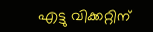എട്ടു വിക്കറ്റിന്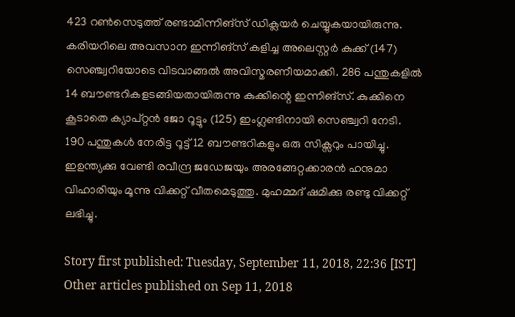423 റണ്‍സെടുത്ത് രണ്ടാമിന്നിങ്സ് ഡിക്ലയര്‍ ചെയ്യുകയായിരുന്നു. കരിയറിലെ അവസാന ഇന്നിങ്സ് കളിച്ച അലെസ്റ്റര്‍ കുക്ക് (147) സെഞ്ച്വറിയോടെ വിടവാങ്ങല്‍ അവിസ്മരണീയമാക്കി. 286 പന്തുകളില്‍ 14 ബൗണ്ടറികളടങ്ങിയതായിരുന്നു കുക്കിന്റെ ഇന്നിങ്സ്. കുക്കിനെ കൂടാതെ ക്യാപ്റ്റന്‍ ജോ റൂട്ടും (125) ഇംഗ്ലണ്ടിനായി സെഞ്ച്വറി നേടി. 190 പന്തുകള്‍ നേരിട്ട റൂട്ട് 12 ബൗണ്ടറികളും ഒരു സിക്സറും പായിച്ചു. ഇഉന്ത്യക്കു വേണ്ടി രവീന്ദ്ര ജഡേജയും അരങ്ങേറ്റക്കാരന്‍ ഹനുമാ വിഹാരിയും മൂന്നു വിക്കറ്റ് വീതമെടുത്തു. മുഹമ്മദ് ഷമിക്കു രണ്ടു വിക്കറ്റ് ലഭിച്ചു.

Story first published: Tuesday, September 11, 2018, 22:36 [IST]
Other articles published on Sep 11, 2018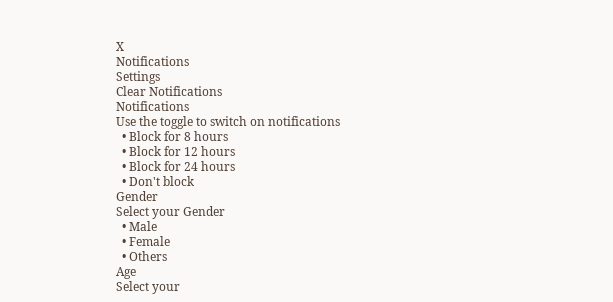X
Notifications
Settings
Clear Notifications
Notifications
Use the toggle to switch on notifications
  • Block for 8 hours
  • Block for 12 hours
  • Block for 24 hours
  • Don't block
Gender
Select your Gender
  • Male
  • Female
  • Others
Age
Select your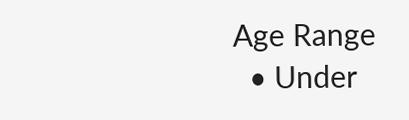Age Range
  • Under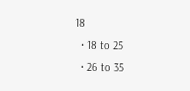18
  • 18 to 25
  • 26 to 35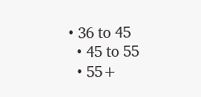• 36 to 45
  • 45 to 55
  • 55+